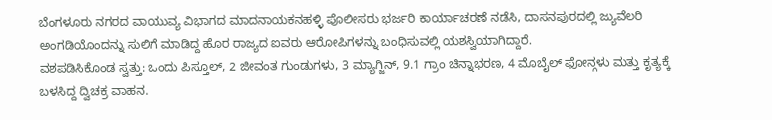ಬೆಂಗಳೂರು ನಗರದ ವಾಯುವ್ಯ ವಿಭಾಗದ ಮಾದನಾಯಕನಹಳ್ಳಿ ಪೊಲೀಸರು ಭರ್ಜರಿ ಕಾರ್ಯಾಚರಣೆ ನಡೆಸಿ, ದಾಸನಪುರದಲ್ಲಿ ಜ್ಯುವೆಲರಿ ಅಂಗಡಿಯೊಂದನ್ನು ಸುಲಿಗೆ ಮಾಡಿದ್ದ ಹೊರ ರಾಜ್ಯದ ಐವರು ಆರೋಪಿಗಳನ್ನು ಬಂಧಿಸುವಲ್ಲಿ ಯಶಸ್ವಿಯಾಗಿದ್ದಾರೆ.
ವಶಪಡಿಸಿಕೊಂಡ ಸ್ವತ್ತು: ಒಂದು ಪಿಸ್ತೂಲ್, 2 ಜೀವಂತ ಗುಂಡುಗಳು, 3 ಮ್ಯಾಗ್ಜಿನ್, 9.1 ಗ್ರಾಂ ಚಿನ್ನಾಭರಣ, 4 ಮೊಬೈಲ್ ಫೋನ್ಗಳು ಮತ್ತು ಕೃತ್ಯಕ್ಕೆ ಬಳಸಿದ್ದ ದ್ವಿಚಕ್ರ ವಾಹನ.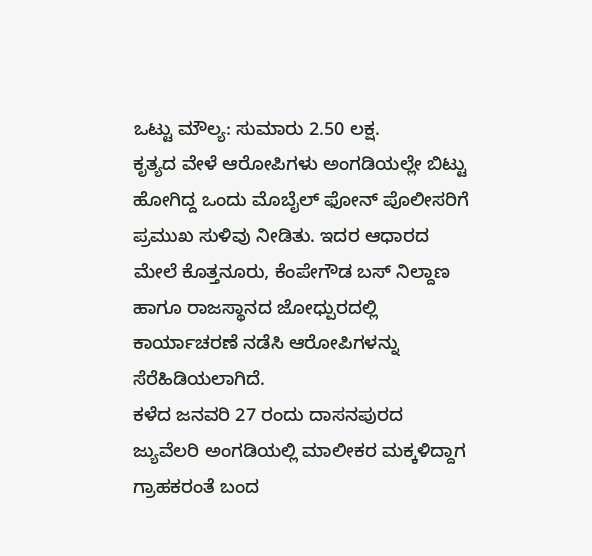ಒಟ್ಟು ಮೌಲ್ಯ: ಸುಮಾರು 2.50 ಲಕ್ಷ.
ಕೃತ್ಯದ ವೇಳೆ ಆರೋಪಿಗಳು ಅಂಗಡಿಯಲ್ಲೇ ಬಿಟ್ಟು ಹೋಗಿದ್ದ ಒಂದು ಮೊಬೈಲ್ ಫೋನ್ ಪೊಲೀಸರಿಗೆ ಪ್ರಮುಖ ಸುಳಿವು ನೀಡಿತು. ಇದರ ಆಧಾರದ ಮೇಲೆ ಕೊತ್ತನೂರು, ಕೆಂಪೇಗೌಡ ಬಸ್ ನಿಲ್ದಾಣ ಹಾಗೂ ರಾಜಸ್ಥಾನದ ಜೋಧ್ಪುರದಲ್ಲಿ ಕಾರ್ಯಾಚರಣೆ ನಡೆಸಿ ಆರೋಪಿಗಳನ್ನು ಸೆರೆಹಿಡಿಯಲಾಗಿದೆ.
ಕಳೆದ ಜನವರಿ 27 ರಂದು ದಾಸನಪುರದ ಜ್ಯುವೆಲರಿ ಅಂಗಡಿಯಲ್ಲಿ ಮಾಲೀಕರ ಮಕ್ಕಳಿದ್ದಾಗ ಗ್ರಾಹಕರಂತೆ ಬಂದ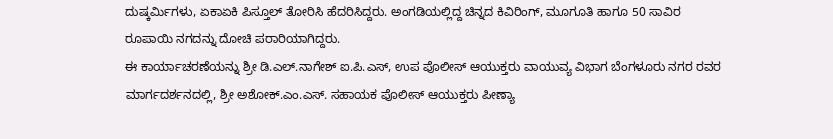ದುಷ್ಕರ್ಮಿಗಳು, ಏಕಾಏಕಿ ಪಿಸ್ತೂಲ್ ತೋರಿಸಿ ಹೆದರಿಸಿದ್ದರು. ಅಂಗಡಿಯಲ್ಲಿದ್ದ ಚಿನ್ನದ ಕಿವಿರಿಂಗ್, ಮೂಗೂತಿ ಹಾಗೂ 50 ಸಾವಿರ ರೂಪಾಯಿ ನಗದನ್ನು ದೋಚಿ ಪರಾರಿಯಾಗಿದ್ದರು.
ಈ ಕಾರ್ಯಾಚರಣೆಯನ್ನು ಶ್ರೀ ಡಿ.ಎಲ್.ನಾಗೇಶ್ ಐ.ಪಿ.ಎಸ್, ಉಪ ಪೊಲೀಸ್ ಆಯುಕ್ತರು ವಾಯುವ್ಯ ವಿಭಾಗ ಬೆಂಗಳೂರು ನಗರ ರವರ ಮಾರ್ಗದರ್ಶನದಲ್ಲಿ, ಶ್ರೀ ಅಶೋಕ್.ಎಂ.ಎಸ್. ಸಹಾಯಕ ಪೊಲೀಸ್ ಆಯುಕ್ತರು ಪೀಣ್ಯಾ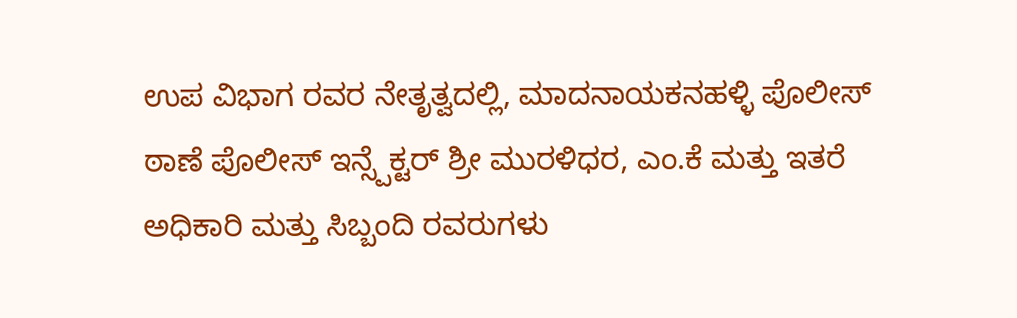ಉಪ ವಿಭಾಗ ರವರ ನೇತೃತ್ವದಲ್ಲಿ, ಮಾದನಾಯಕನಹಳ್ಳಿ ಪೊಲೀಸ್ ಠಾಣೆ ಪೊಲೀಸ್ ಇನ್ಸ್ಪೆಕ್ಟರ್ ಶ್ರೀ ಮುರಳಿಧರ, ಎಂ.ಕೆ ಮತ್ತು ಇತರೆ ಅಧಿಕಾರಿ ಮತ್ತು ಸಿಬ್ಬಂದಿ ರವರುಗಳು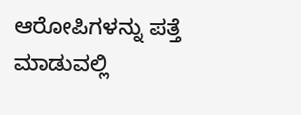ಆರೋಪಿಗಳನ್ನು ಪತ್ತೆ ಮಾಡುವಲ್ಲಿ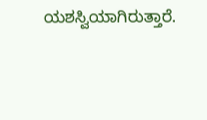ಯಶಸ್ವಿಯಾಗಿರುತ್ತಾರೆ.